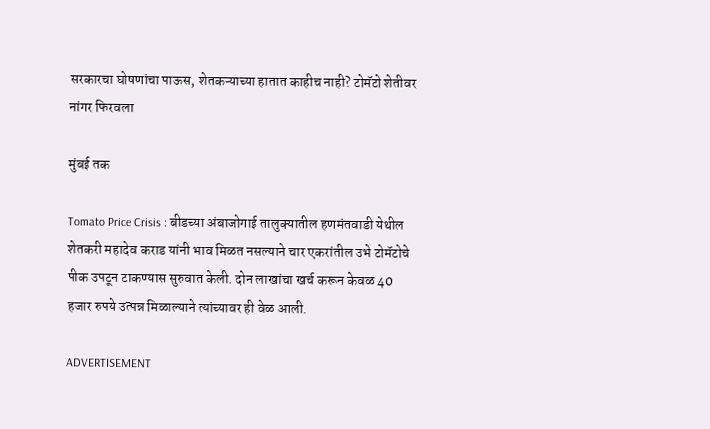सरकारचा घोषणांचा पाऊस, शेतकऱ्याच्या हातात काहीच नाही? टोमॅटो शेतीवर नांगर फिरवला

मुंबई तक

Tomato Price Crisis : बीडच्या अंबाजोगाई तालुक्यातील हणमंतवाडी येथील शेतकरी महादेव कराड यांनी भाव मिळत नसल्याने चार एकरांतील उभे टोमॅटोचे पीक उपटून टाकण्यास सुरुवात केली. दोन लाखांचा खर्च करून केवळ 40 हजार रुपये उत्पन्न मिळाल्याने त्यांच्यावर ही वेळ आली.

ADVERTISEMENT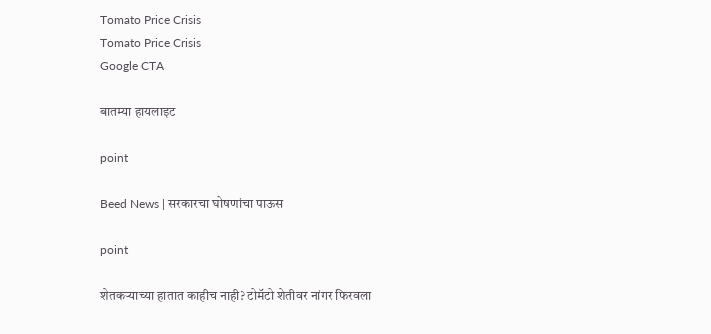Tomato Price Crisis
Tomato Price Crisis
Google CTA

बातम्या हायलाइट

point

Beed News | सरकारचा घोषणांचा पाऊस

point

शेतकऱ्याच्या हातात काहीच नाही? टोमॅटो शेतीवर नांगर फिरवला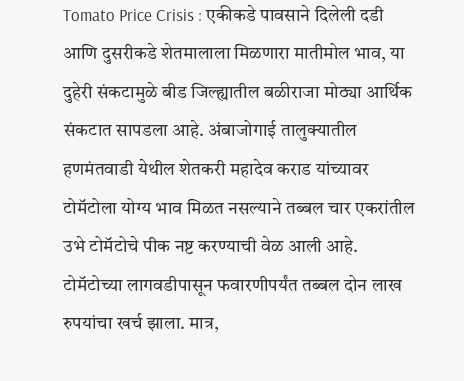Tomato Price Crisis : एकीकडे पावसाने दिलेली दडी आणि दुसरीकडे शेतमालाला मिळणारा मातीमोल भाव, या दुहेरी संकटामुळे बीड जिल्ह्यातील बळीराजा मोठ्या आर्थिक संकटात सापडला आहे. अंबाजोगाई तालुक्यातील हणमंतवाडी येथील शेतकरी महादेव कराड यांच्यावर टोमॅटोला योग्य भाव मिळत नसल्याने तब्बल चार एकरांतील उभे टोमॅटोचे पीक नष्ट करण्याची वेळ आली आहे. टोमॅटोच्या लागवडीपासून फवारणीपर्यंत तब्बल दोन लाख रुपयांचा खर्च झाला. मात्र,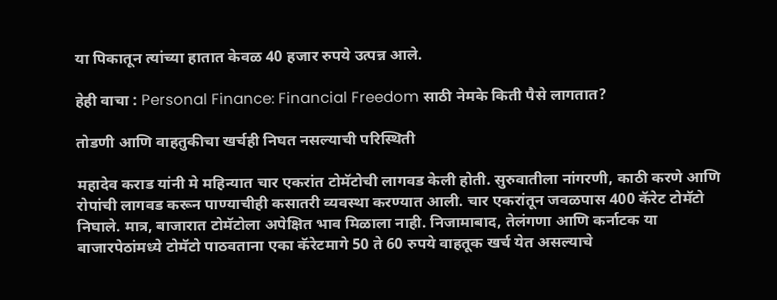या पिकातून त्यांच्या हातात केवळ 40 हजार रुपये उत्पन्न आले.

हेही वाचा : Personal Finance: Financial Freedom साठी नेमके किती पैसे लागतात?

तोडणी आणि वाहतुकीचा खर्चही निघत नसल्याची परिस्थिती

महादेव कराड यांनी मे महिन्यात चार एकरांत टोमॅटोची लागवड केली होती. सुरुवातीला नांगरणी, काठी करणे आणि रोपांची लागवड करून पाण्याचीही कसातरी व्यवस्था करण्यात आली. चार एकरांतून जवळपास 400 कॅरेट टोमॅटो निघाले. मात्र, बाजारात टोमॅटोला अपेक्षित भाव मिळाला नाही. निजामाबाद, तेलंगणा आणि कर्नाटक या बाजारपेठांमध्ये टोमॅटो पाठवताना एका कॅरेटमागे 50 ते 60 रुपये वाहतूक खर्च येत असल्याचे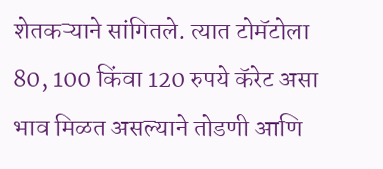शेतकऱ्याने सांगितले. त्यात टोमॅटोला 80, 100 किंवा 120 रुपये कॅरेट असा भाव मिळत असल्याने तोडणी आणि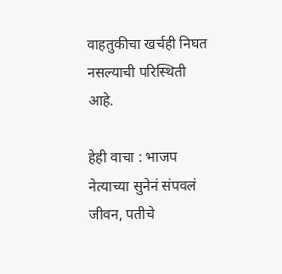वाहतुकीचा खर्चही निघत नसल्याची परिस्थिती आहे.

हेही वाचा : भाजप नेत्याच्या सुनेनं संपवलं जीवन, पतीचे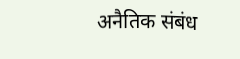अनैतिक संबंध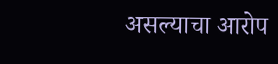असल्याचा आरोप